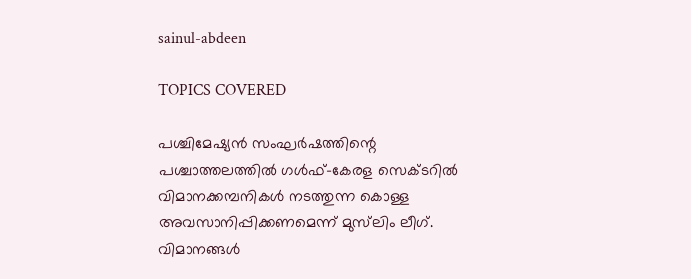sainul-abdeen

TOPICS COVERED

പശ്ചിമേഷ്യൻ സംഘർഷത്തിന്റെ പശ്ചാത്തലത്തിൽ ഗൾഫ്-കേരള സെക്ടറിൽ വിമാനക്കമ്പനികൾ നടത്തുന്ന കൊള്ള അവസാനിപ്പിക്കണമെന്ന് മുസ്‍ലിം ലീഗ്. വിമാനങ്ങൾ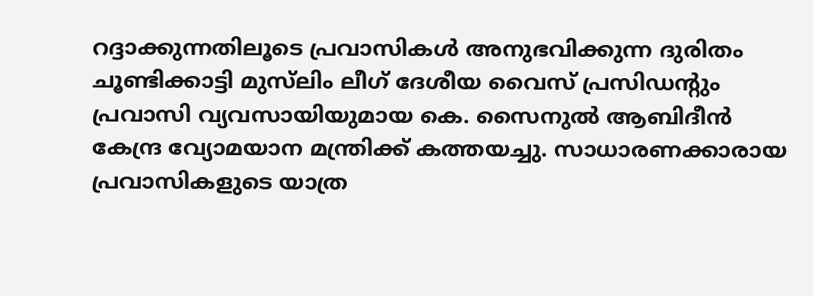റദ്ദാക്കുന്നതിലൂടെ പ്രവാസികൾ അനുഭവിക്കുന്ന ദുരിതം ചൂണ്ടിക്കാട്ടി മുസ്‍ലിം ലീഗ് ദേശീയ വൈസ് പ്രസിഡന്‍റും പ്രവാസി വ്യവസായിയുമായ കെ. സൈനുൽ ആബിദീൻ കേന്ദ്ര വ്യോമയാന മന്ത്രിക്ക് കത്തയച്ചു. സാധാരണക്കാരായ പ്രവാസികളുടെ യാത്ര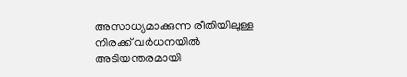അസാധ്യമാക്കുന്ന രീതിയിലുള്ള നിരക്ക് വർധനയിൽ അടിയന്തരമായി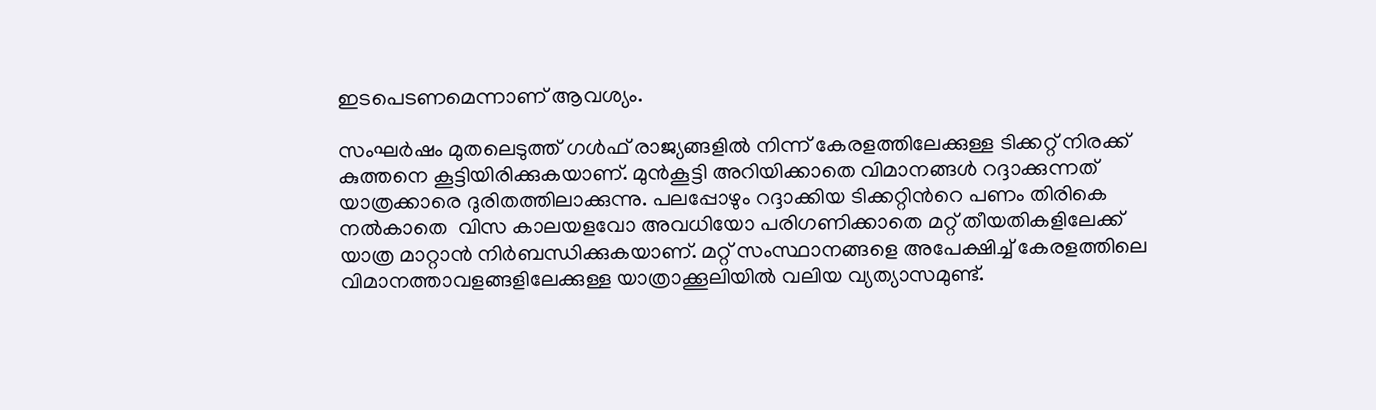ഇടപെടണമെന്നാണ് ആവശ്യം.

സംഘർഷം മുതലെടുത്ത് ഗൾഫ് രാജ്യങ്ങളിൽ നിന്ന് കേരളത്തിലേക്കുള്ള ടിക്കറ്റ് നിരക്ക് കുത്തനെ കൂട്ടിയിരിക്കുകയാണ്. മുൻകൂട്ടി അറിയിക്കാതെ വിമാനങ്ങൾ റദ്ദാക്കുന്നത് യാത്രക്കാരെ ദുരിതത്തിലാക്കുന്നു. പലപ്പോഴും റദ്ദാക്കിയ ടിക്കറ്റിന്‍റെ പണം തിരികെ നൽകാതെ  വിസ കാലയളവോ അവധിയോ പരിഗണിക്കാതെ മറ്റ് തീയതികളിലേക്ക് യാത്ര മാറ്റാൻ നിർബന്ധിക്കുകയാണ്. മറ്റ് സംസ്ഥാനങ്ങളെ അപേക്ഷിച്ച് കേരളത്തിലെ വിമാനത്താവളങ്ങളിലേക്കുള്ള യാത്രാക്കൂലിയിൽ വലിയ വ്യത്യാസമുണ്ട്.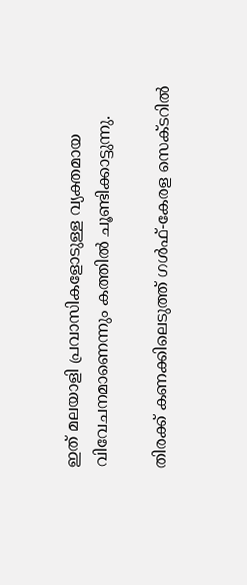ഇത് മലയാളി പ്രവാസികളോടുള്ള വ്യക്തമായ വിവേചനമാണെന്നും കത്തിൽ ചൂണ്ടിക്കാട്ടുന്നു.

തിരക്ക് കണക്കിലെടുത്ത് ഗൾഫ്-കേരള സെക്ടറിൽ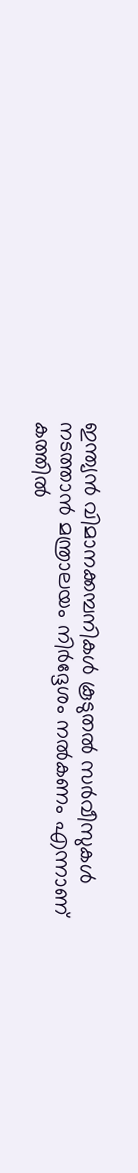ഇന്ത്യൻ വിമാനക്കമ്പനികൾ കൂടുതൽ സർവീസുകൾ നടത്താൻ മന്ത്രാലയം നിർദ്ദേശം നൽകണം എന്നാണ് കത്തിൽ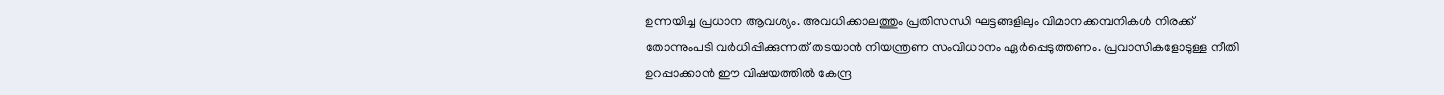ഉന്നയിച്ച പ്രധാന ആവശ്യം. അവധിക്കാലത്തും പ്രതിസന്ധി ഘട്ടങ്ങളിലും വിമാനക്കമ്പനികൾ നിരക്ക് തോന്നുംപടി വർധിപ്പിക്കുന്നത് തടയാൻ നിയന്ത്രണ സംവിധാനം ഏർപ്പെടുത്തണം. പ്രവാസികളോടുള്ള നീതി ഉറപ്പാക്കാൻ ഈ വിഷയത്തിൽ കേന്ദ്ര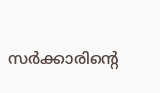സർക്കാരിന്റെ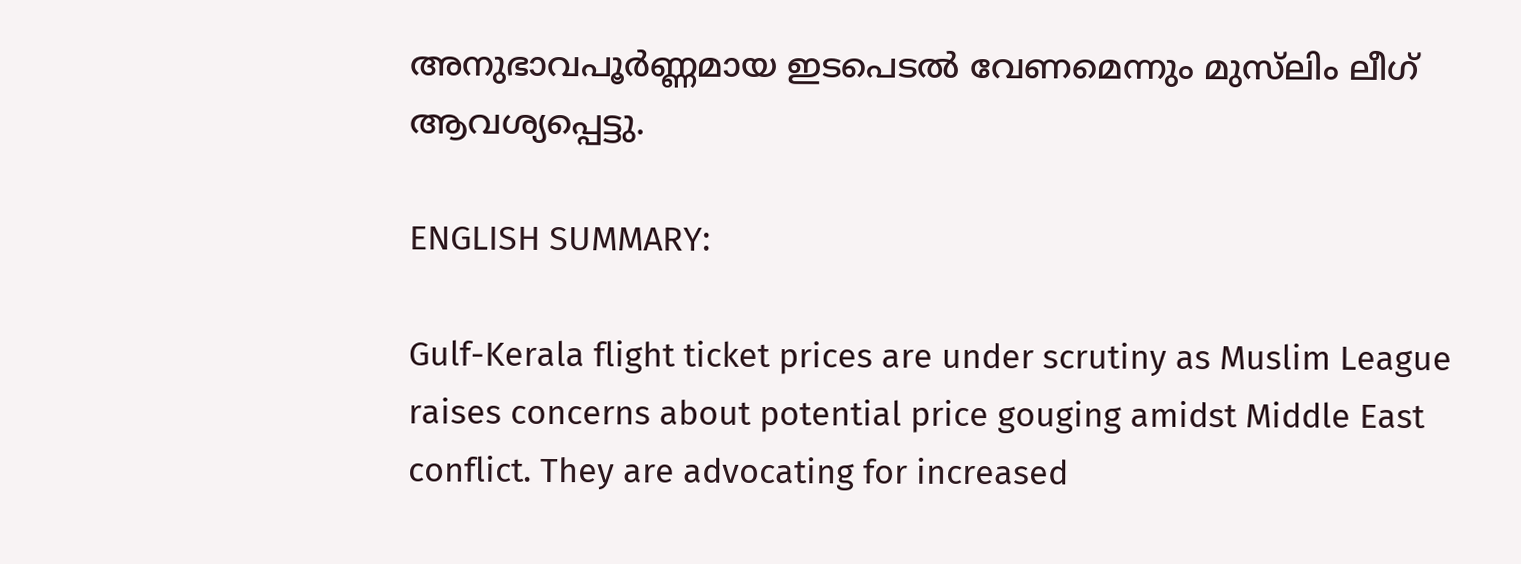അനുഭാവപൂർണ്ണമായ ഇടപെടൽ വേണമെന്നും മുസ്‍ലിം ലീഗ് ആവശ്യപ്പെട്ടു.

ENGLISH SUMMARY:

Gulf-Kerala flight ticket prices are under scrutiny as Muslim League raises concerns about potential price gouging amidst Middle East conflict. They are advocating for increased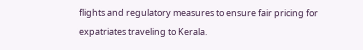flights and regulatory measures to ensure fair pricing for expatriates traveling to Kerala.